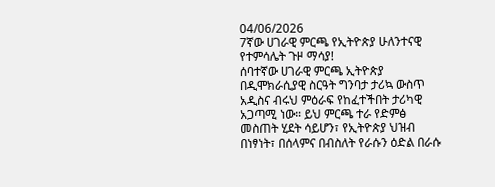04/06/2026
7ኛው ሀገራዊ ምርጫ የኢትዮጵያ ሁለንተናዊ የተምሳሌት ጉዞ ማሳያ!
ሰባተኛው ሀገራዊ ምርጫ ኢትዮጵያ በዲሞክራሲያዊ ስርዓት ግንባታ ታሪኳ ውስጥ አዲስና ብሩህ ምዕራፍ የከፈተችበት ታሪካዊ አጋጣሚ ነው። ይህ ምርጫ ተራ የድምፅ መስጠት ሂደት ሳይሆን፣ የኢትዮጵያ ህዝብ በነፃነት፣ በሰላምና በብስለት የራሱን ዕድል በራሱ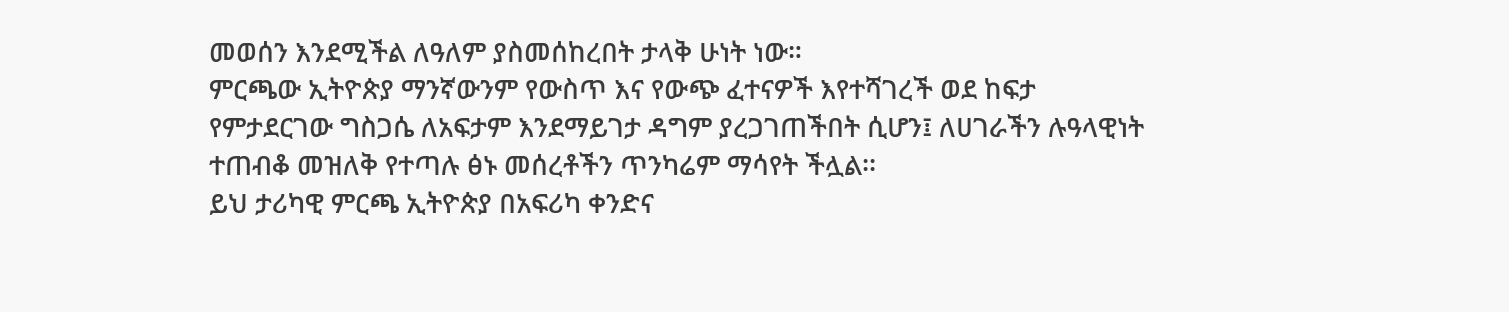መወሰን እንደሚችል ለዓለም ያስመሰከረበት ታላቅ ሁነት ነው።
ምርጫው ኢትዮጵያ ማንኛውንም የውስጥ እና የውጭ ፈተናዎች እየተሻገረች ወደ ከፍታ የምታደርገው ግስጋሴ ለአፍታም እንደማይገታ ዳግም ያረጋገጠችበት ሲሆን፤ ለሀገራችን ሉዓላዊነት ተጠብቆ መዝለቅ የተጣሉ ፅኑ መሰረቶችን ጥንካሬም ማሳየት ችሏል፡፡
ይህ ታሪካዊ ምርጫ ኢትዮጵያ በአፍሪካ ቀንድና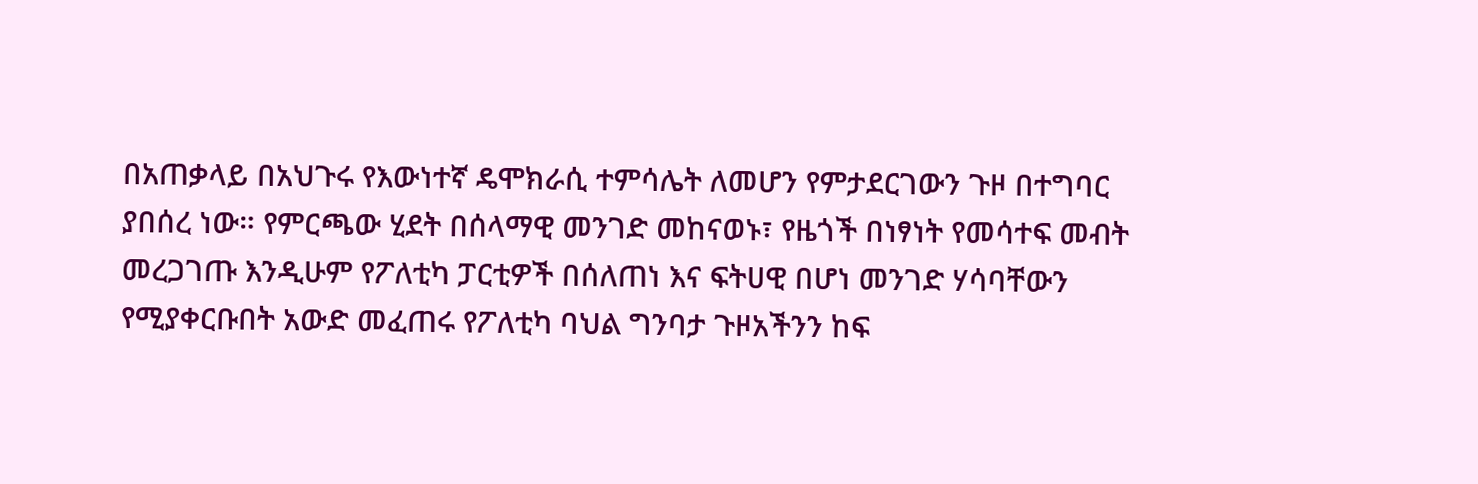በአጠቃላይ በአህጉሩ የእውነተኛ ዴሞክራሲ ተምሳሌት ለመሆን የምታደርገውን ጉዞ በተግባር ያበሰረ ነው። የምርጫው ሂደት በሰላማዊ መንገድ መከናወኑ፣ የዜጎች በነፃነት የመሳተፍ መብት መረጋገጡ እንዲሁም የፖለቲካ ፓርቲዎች በሰለጠነ እና ፍትሀዊ በሆነ መንገድ ሃሳባቸውን የሚያቀርቡበት አውድ መፈጠሩ የፖለቲካ ባህል ግንባታ ጉዞአችንን ከፍ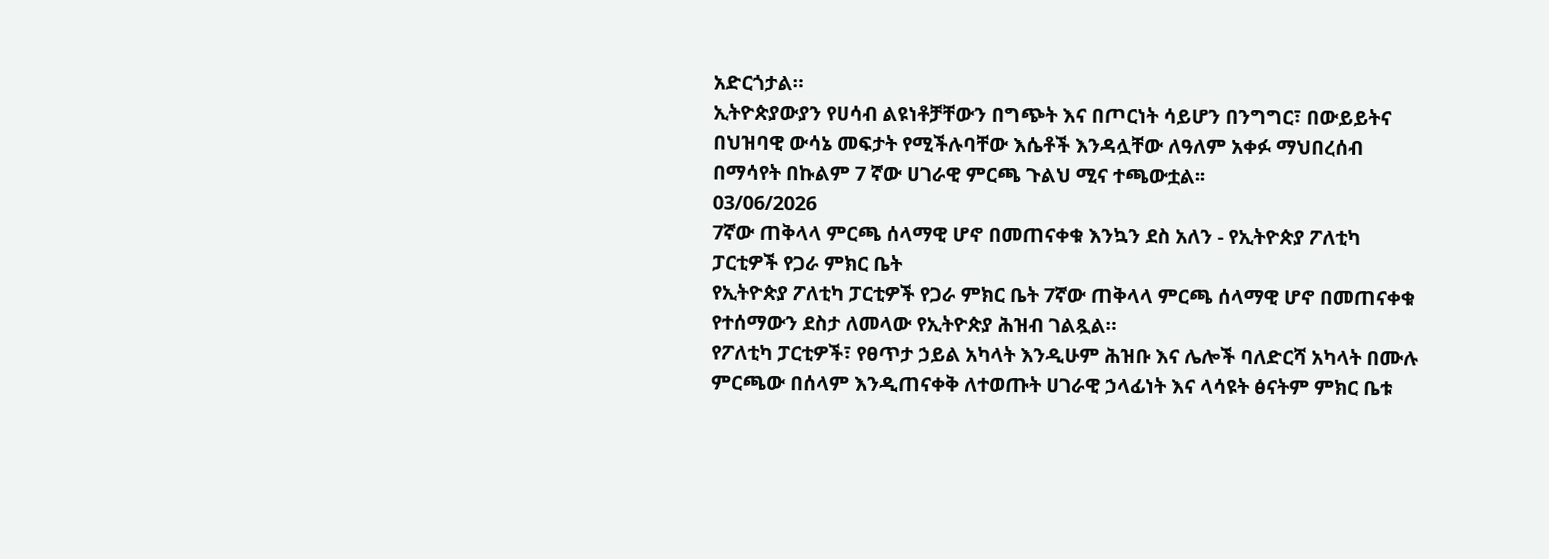አድርጎታል።
ኢትዮጵያውያን የሀሳብ ልዩነቶቻቸውን በግጭት እና በጦርነት ሳይሆን በንግግር፣ በውይይትና በህዝባዊ ውሳኔ መፍታት የሚችሉባቸው እሴቶች እንዳሏቸው ለዓለም አቀፉ ማህበረሰብ በማሳየት በኩልም 7 ኛው ሀገራዊ ምርጫ ጉልህ ሚና ተጫውቷል፡፡
03/06/2026
7ኛው ጠቅላላ ምርጫ ሰላማዊ ሆኖ በመጠናቀቁ እንኳን ደስ አለን - የኢትዮጵያ ፖለቲካ ፓርቲዎች የጋራ ምክር ቤት
የኢትዮጵያ ፖለቲካ ፓርቲዎች የጋራ ምክር ቤት 7ኛው ጠቅላላ ምርጫ ሰላማዊ ሆኖ በመጠናቀቁ የተሰማውን ደስታ ለመላው የኢትዮጵያ ሕዝብ ገልጿል።
የፖለቲካ ፓርቲዎች፣ የፀጥታ ኃይል አካላት እንዲሁም ሕዝቡ እና ሌሎች ባለድርሻ አካላት በሙሉ ምርጫው በሰላም እንዲጠናቀቅ ለተወጡት ሀገራዊ ኃላፊነት እና ላሳዩት ፅናትም ምክር ቤቱ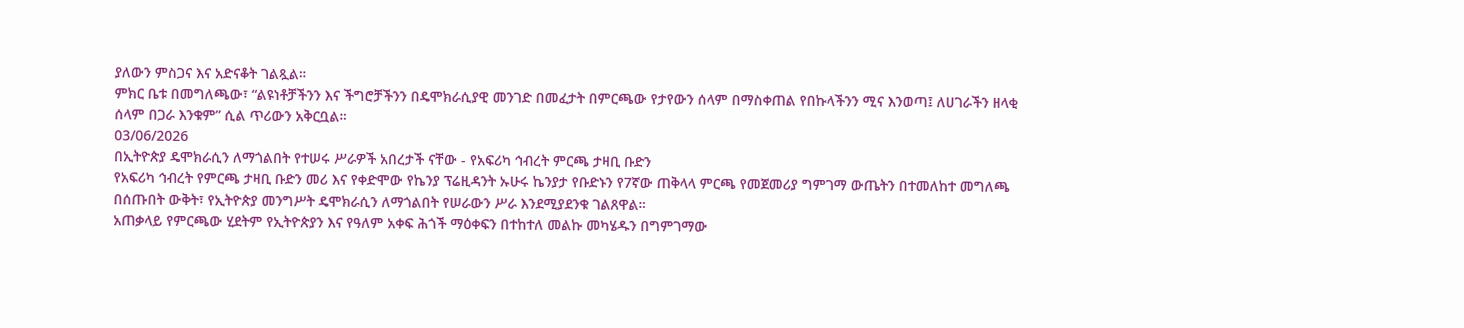ያለውን ምስጋና እና አድናቆት ገልጿል።
ምክር ቤቱ በመግለጫው፣ “ልዩነቶቻችንን እና ችግሮቻችንን በዴሞክራሲያዊ መንገድ በመፈታት በምርጫው የታየውን ሰላም በማስቀጠል የበኩላችንን ሚና እንወጣ፤ ለሀገራችን ዘላቂ ሰላም በጋራ እንቁም” ሲል ጥሪውን አቅርቧል።
03/06/2026
በኢትዮጵያ ዴሞክራሲን ለማጎልበት የተሠሩ ሥራዎች አበረታች ናቸው - የአፍሪካ ኅብረት ምርጫ ታዛቢ ቡድን
የአፍሪካ ኅብረት የምርጫ ታዛቢ ቡድን መሪ እና የቀድሞው የኬንያ ፕሬዚዳንት ኡሁሩ ኬንያታ የቡድኑን የ7ኛው ጠቅላላ ምርጫ የመጀመሪያ ግምገማ ውጤትን በተመለከተ መግለጫ በሰጡበት ውቅት፣ የኢትዮጵያ መንግሥት ዴሞክራሲን ለማጎልበት የሠራውን ሥራ እንደሚያደንቁ ገልጸዋል።
አጠቃላይ የምርጫው ሂደትም የኢትዮጵያን እና የዓለም አቀፍ ሕጎች ማዕቀፍን በተከተለ መልኩ መካሄዱን በግምገማው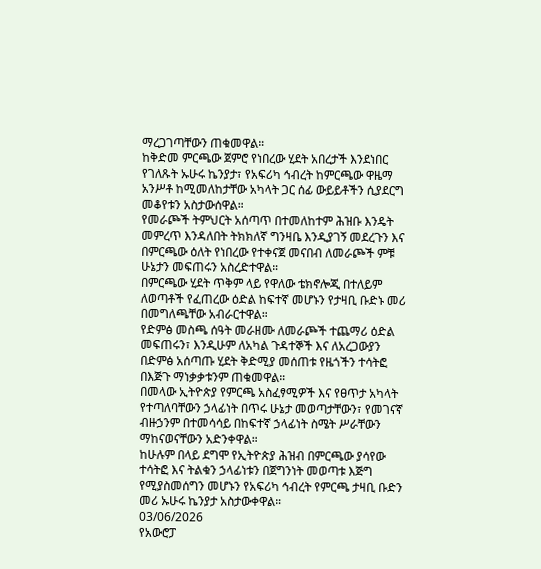ማረጋገጣቸውን ጠቁመዋል።
ከቅድመ ምርጫው ጀምሮ የነበረው ሂደት አበረታች እንደነበር የገለጹት ኡሁሩ ኬንያታ፣ የአፍሪካ ኅብረት ከምርጫው ዋዜማ አንሥቶ ከሚመለከታቸው አካላት ጋር ሰፊ ውይይቶችን ሲያደርግ መቆየቱን አስታውሰዋል።
የመራጮች ትምህርት አሰጣጥ በተመለከተም ሕዝቡ እንዴት መምረጥ እንዳለበት ትክክለኛ ግንዛቤ እንዲያገኝ መደረጉን እና በምርጫው ዕለት የነበረው የተቀናጀ መናበብ ለመራጮች ምቹ ሁኔታን መፍጠሩን አስረድተዋል።
በምርጫው ሂደት ጥቅም ላይ የዋለው ቴክኖሎጂ በተለይም ለወጣቶች የፈጠረው ዕድል ከፍተኛ መሆኑን የታዛቢ ቡድኑ መሪ በመግለጫቸው አብራርተዋል።
የድምፅ መስጫ ሰዓት መራዘሙ ለመራጮች ተጨማሪ ዕድል መፍጠሩን፣ እንዲሁም ለአካል ጉዳተኞች እና ለአረጋውያን በድምፅ አሰጣጡ ሂደት ቅድሚያ መሰጠቱ የዜጎችን ተሳትፎ በእጅጉ ማነቃቃቱንም ጠቁመዋል።
በመላው ኢትዮጵያ የምርጫ አስፈፃሚዎች እና የፀጥታ አካላት የተጣለባቸውን ኃላፊነት በጥሩ ሁኔታ መወጣታቸውን፣ የመገናኛ ብዙኃንም በተመሳሳይ በከፍተኛ ኃላፊነት ስሜት ሥራቸውን ማከናወናቸውን አድንቀዋል።
ከሁሉም በላይ ደግሞ የኢትዮጵያ ሕዝብ በምርጫው ያሳየው ተሳትፎ እና ትልቁን ኃላፊነቱን በጀግንነት መወጣቱ እጅግ የሚያስመሰግን መሆኑን የአፍሪካ ኅብረት የምርጫ ታዛቢ ቡድን መሪ ኡሁሩ ኬንያታ አስታውቀዋል።
03/06/2026
የአውሮፓ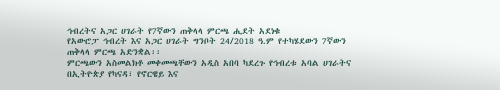ኅብረትና አጋር ሀገራት የ7ኛውን ጠቅላላ ምርጫ ሒደት አደነቁ
የአውሮፓ ኅብረት እና አጋር ሀገራት ግንቦት 24/2018 ዓ.ም የተካሄደውን 7ኛውን ጠቅላላ ምርጫ አድንቋል፡፡
ምርጫውን አስመልክቶ መቀመጫቸውን አዲስ አበባ ካደረጉ የኅብረቱ አባል ሀገራትና በኢትዮጵያ የካናዳ፣ የኖርዌይ እና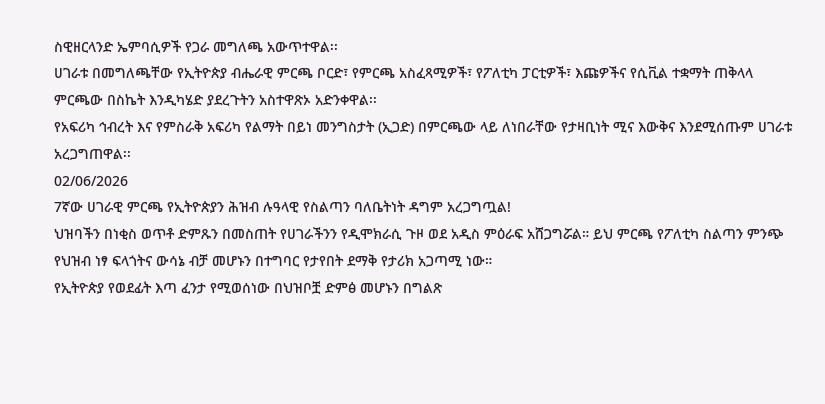ስዊዘርላንድ ኤምባሲዎች የጋራ መግለጫ አውጥተዋል፡፡
ሀገራቱ በመግለጫቸው የኢትዮጵያ ብሔራዊ ምርጫ ቦርድ፣ የምርጫ አስፈጻሚዎች፣ የፖለቲካ ፓርቲዎች፣ እጩዎችና የሲቪል ተቋማት ጠቅላላ ምርጫው በስኬት እንዲካሄድ ያደረጉትን አስተዋጽኦ አድንቀዋል፡፡
የአፍሪካ ኅብረት እና የምስራቅ አፍሪካ የልማት በይነ መንግስታት (ኢጋድ) በምርጫው ላይ ለነበራቸው የታዛቢነት ሚና እውቅና እንደሚሰጡም ሀገራቱ አረጋግጠዋል፡፡
02/06/2026
7ኛው ሀገራዊ ምርጫ የኢትዮጵያን ሕዝብ ሉዓላዊ የስልጣን ባለቤትነት ዳግም አረጋግጧል!
ህዝባችን በነቂስ ወጥቶ ድምጹን በመስጠት የሀገራችንን የዲሞክራሲ ጉዞ ወደ አዲስ ምዕራፍ አሸጋግሯል። ይህ ምርጫ የፖለቲካ ስልጣን ምንጭ የህዝብ ነፃ ፍላጎትና ውሳኔ ብቻ መሆኑን በተግባር የታየበት ደማቅ የታሪክ አጋጣሚ ነው።
የኢትዮጵያ የወደፊት እጣ ፈንታ የሚወሰነው በህዝቦቿ ድምፅ መሆኑን በግልጽ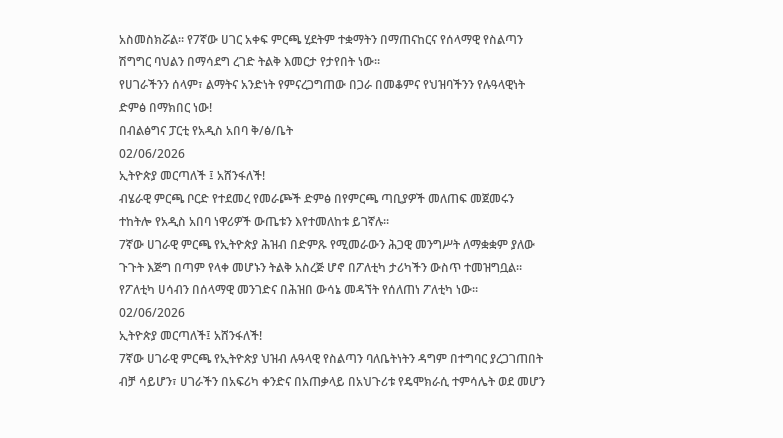አስመስክሯል። የ7ኛው ሀገር አቀፍ ምርጫ ሂደትም ተቋማትን በማጠናከርና የሰላማዊ የስልጣን ሽግግር ባህልን በማሳደግ ረገድ ትልቅ እመርታ የታየበት ነው።
የሀገራችንን ሰላም፣ ልማትና አንድነት የምናረጋግጠው በጋራ በመቆምና የህዝባችንን የሉዓላዊነት ድምፅ በማክበር ነው!
በብልፅግና ፓርቲ የአዲስ አበባ ቅ/ፅ/ቤት
02/06/2026
ኢትዮጵያ መርጣለች ፤ አሸንፋለች!
ብሄራዊ ምርጫ ቦርድ የተደመረ የመራጮች ድምፅ በየምርጫ ጣቢያዎች መለጠፍ መጀመሩን ተከትሎ የአዲስ አበባ ነዋሪዎች ውጤቱን እየተመለከቱ ይገኛሉ።
7ኛው ሀገራዊ ምርጫ የኢትዮጵያ ሕዝብ በድምጹ የሚመራውን ሕጋዊ መንግሥት ለማቋቋም ያለው ጉጉት እጅግ በጣም የላቀ መሆኑን ትልቅ አስረጅ ሆኖ በፖለቲካ ታሪካችን ውስጥ ተመዝግቧል።
የፖለቲካ ሀሳብን በሰላማዊ መንገድና በሕዝበ ውሳኔ መዳኘት የሰለጠነ ፖለቲካ ነው።
02/06/2026
ኢትዮጵያ መርጣለች፤ አሸንፋለች!
7ኛው ሀገራዊ ምርጫ የኢትዮጵያ ህዝብ ሉዓላዊ የስልጣን ባለቤትነትን ዳግም በተግባር ያረጋገጠበት ብቻ ሳይሆን፣ ሀገራችን በአፍሪካ ቀንድና በአጠቃላይ በአህጉሪቱ የዴሞክራሲ ተምሳሌት ወደ መሆን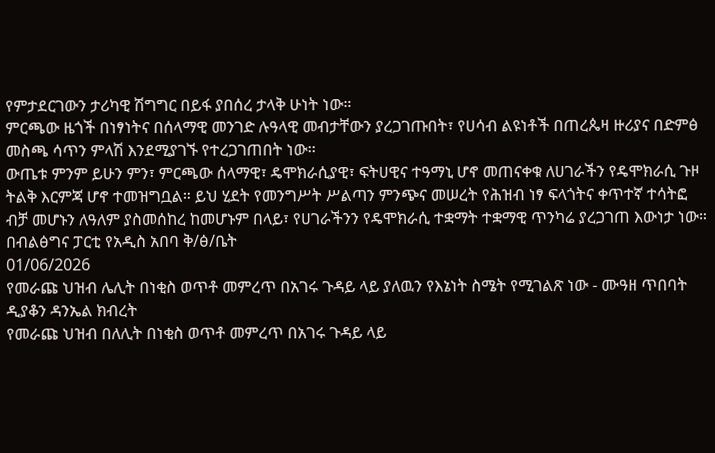የምታደርገውን ታሪካዊ ሽግግር በይፋ ያበሰረ ታላቅ ሁነት ነው።
ምርጫው ዜጎች በነፃነትና በሰላማዊ መንገድ ሉዓላዊ መብታቸውን ያረጋገጡበት፣ የሀሳብ ልዩነቶች በጠረጴዛ ዙሪያና በድምፅ መስጫ ሳጥን ምላሽ እንደሚያገኙ የተረጋገጠበት ነው፡፡
ውጤቱ ምንም ይሁን ምን፣ ምርጫው ሰላማዊ፣ ዴሞክራሲያዊ፣ ፍትሀዊና ተዓማኒ ሆኖ መጠናቀቁ ለሀገራችን የዴሞክራሲ ጉዞ ትልቅ እርምጃ ሆኖ ተመዝግቧል። ይህ ሂደት የመንግሥት ሥልጣን ምንጭና መሠረት የሕዝብ ነፃ ፍላጎትና ቀጥተኛ ተሳትፎ ብቻ መሆኑን ለዓለም ያስመሰከረ ከመሆኑም በላይ፣ የሀገራችንን የዴሞክራሲ ተቋማት ተቋማዊ ጥንካሬ ያረጋገጠ እውነታ ነው።
በብልፅግና ፓርቲ የአዲስ አበባ ቅ/ፅ/ቤት
01/06/2026
የመራጩ ህዝብ ሌሊት በነቂስ ወጥቶ መምረጥ በአገሩ ጉዳይ ላይ ያለዉን የእኔነት ስሜት የሚገልጽ ነው - ሙዓዘ ጥበባት ዲያቆን ዳንኤል ክብረት
የመራጩ ህዝብ በለሊት በነቂስ ወጥቶ መምረጥ በአገሩ ጉዳይ ላይ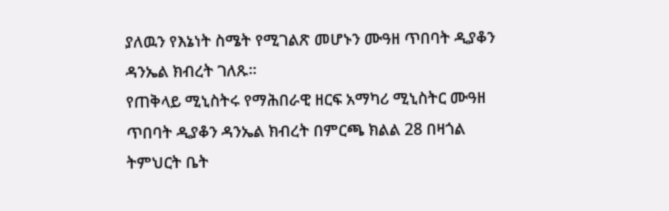ያለዉን የእኔነት ስሜት የሚገልጽ መሆኑን ሙዓዘ ጥበባት ዲያቆን ዳንኤል ክብረት ገለጹ።
የጠቅላይ ሚኒስትሩ የማሕበራዊ ዘርፍ አማካሪ ሚኒስትር ሙዓዘ ጥበባት ዲያቆን ዳንኤል ክብረት በምርጫ ክልል 28 በዛጎል ትምህርት ቤት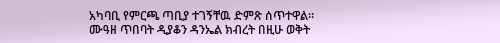አካባቢ የምርጫ ጣቢያ ተገኝቸዉ ድምጽ ሰጥተዋል።
ሙዓዘ ጥበባት ዲያቆን ዳንኤል ክብረት በዚሁ ወቅት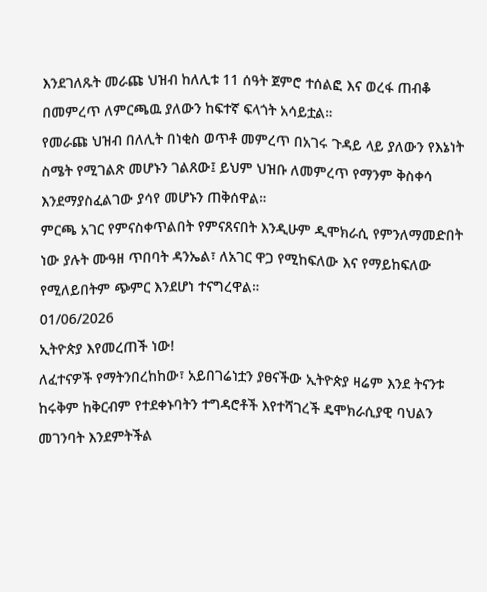እንደገለጹት መራጩ ህዝብ ከለሊቱ 11 ሰዓት ጀምሮ ተሰልፎ እና ወረፋ ጠብቆ በመምረጥ ለምርጫዉ ያለውን ከፍተኛ ፍላጎት አሳይቷል።
የመራጩ ህዝብ በለሊት በነቂስ ወጥቶ መምረጥ በአገሩ ጉዳይ ላይ ያለውን የእኔነት ስሜት የሚገልጽ መሆኑን ገልጸው፤ ይህም ህዝቡ ለመምረጥ የማንም ቅስቀሳ እንደማያስፈልገው ያሳየ መሆኑን ጠቅሰዋል።
ምርጫ አገር የምናስቀጥልበት የምናጸናበት እንዲሁም ዲሞክራሲ የምንለማመድበት ነው ያሉት ሙዓዘ ጥበባት ዳንኤል፣ ለአገር ዋጋ የሚከፍለው እና የማይከፍለው የሚለይበትም ጭምር እንደሆነ ተናግረዋል።
01/06/2026
ኢትዮጵያ እየመረጠች ነው!
ለፈተናዎች የማትንበረከከው፣ አይበገሬነቷን ያፀናችው ኢትዮጵያ ዛሬም እንደ ትናንቱ ከሩቅም ከቅርብም የተደቀኑባትን ተግዳሮቶች እየተሻገረች ዴሞክራሲያዊ ባህልን መገንባት እንደምትችል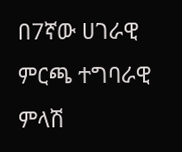በ7ኛው ሀገራዊ ምርጫ ተግባራዊ ምላሽ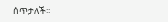ሰጥታለች፡፡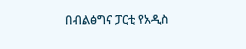በብልፅግና ፓርቲ የአዲስ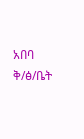አበባ ቅ/ፅ/ቤት